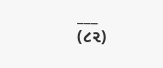___
(૮૨)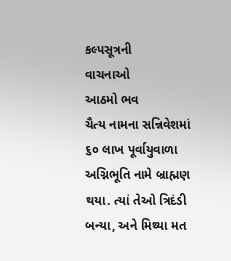કલ્પસૂત્રની
વાચનાઓ
આઠમો ભવ
ચૈત્ય નામના સન્નિવેશમાં ૬૦ લાખ પૂર્વાયુવાળા અગ્નિભૂતિ નામે બ્રાહ્મણ થયા. ત્યાં તેઓ ત્રિદંડી બન્યા, અને મિથ્યા મત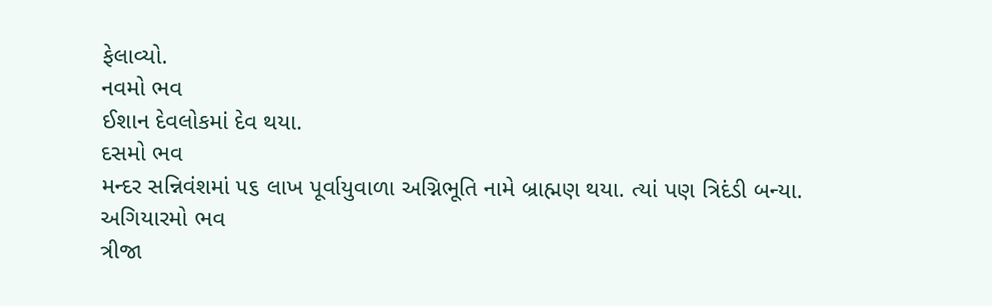ફેલાવ્યો.
નવમો ભવ
ઈશાન દેવલોકમાં દેવ થયા.
દસમો ભવ
મન્દર સન્નિવંશમાં ૫૬ લાખ પૂર્વાયુવાળા અગ્નિભૂતિ નામે બ્રાહ્મણ થયા. ત્યાં પણ ત્રિદંડી બન્યા.
અગિયારમો ભવ
ત્રીજા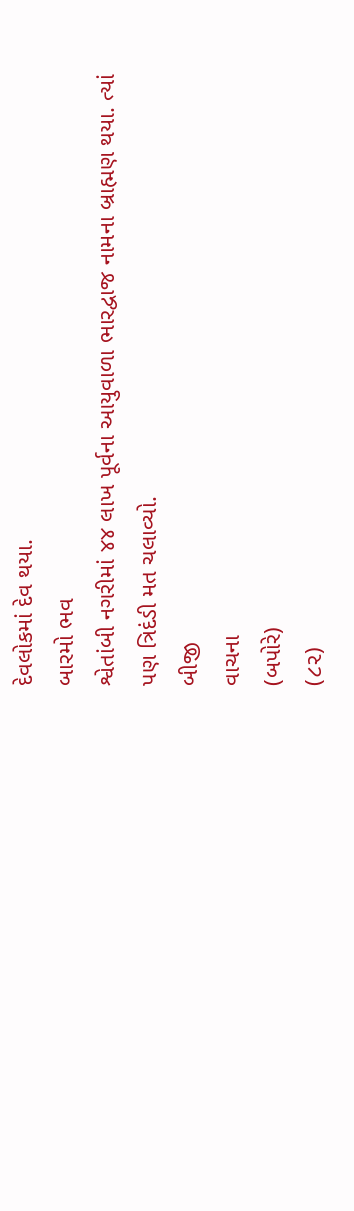દેવલોકમાં દેવ થયા.
બારમો ભવ
શ્વેતાંબી નગરીમાં ૪૪ લાખ પૂર્વના આયુવાળા ભારદ્વાજ નામના બ્રાહ્મણ થયા. ત્યાં પણ ત્રિદંડી મત ચલાવ્યો.
બીજી
વાચના
(બપોરે)
(૮૨)